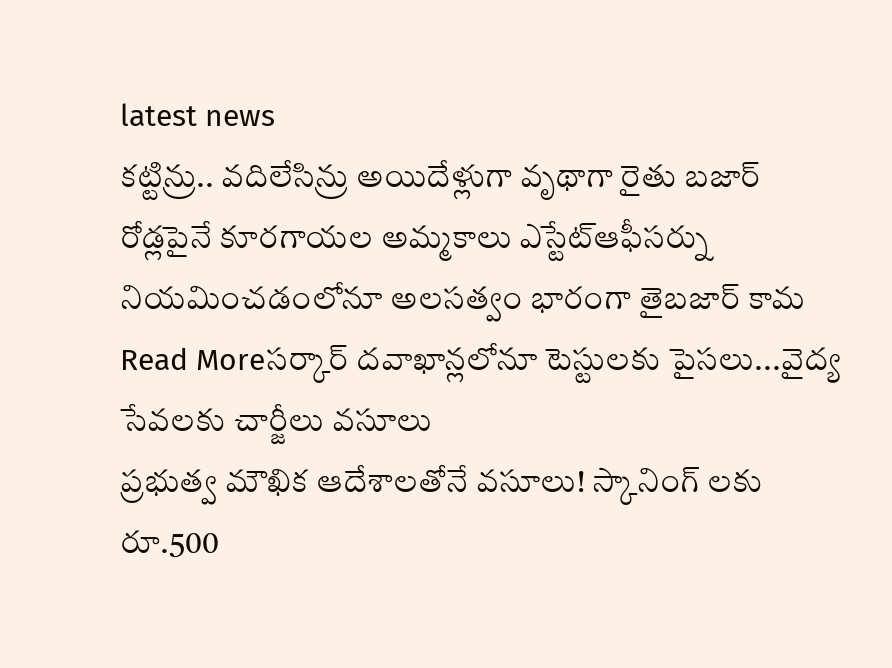latest news
కట్టిన్రు.. వదిలేసిన్రు అయిదేళ్లుగా వృథాగా రైతు బజార్
రోడ్లపైనే కూరగాయల అమ్మకాలు ఎస్టేట్ఆఫీసర్ను నియమించడంలోనూ అలసత్వం భారంగా తైబజార్ కామ
Read Moreసర్కార్ దవాఖాన్లలోనూ టెస్టులకు పైసలు...వైద్య సేవలకు చార్జీలు వసూలు
ప్రభుత్వ మౌఖిక ఆదేశాలతోనే వసూలు! స్కానింగ్ లకు రూ.500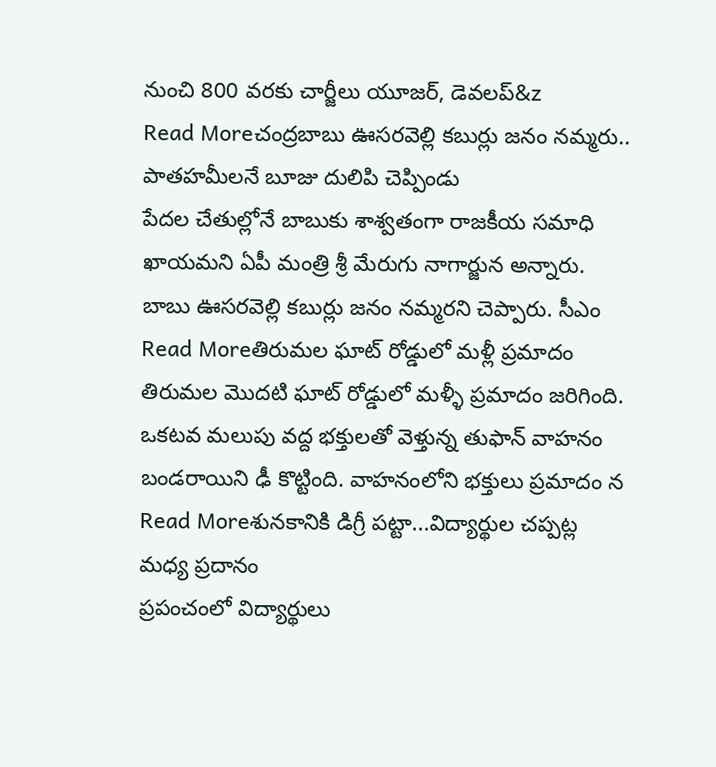నుంచి 800 వరకు చార్జీలు యూజర్, డెవలప్&z
Read Moreచంద్రబాబు ఊసరవెల్లి కబుర్లు జనం నమ్మరు.. పాతహమీలనే బూజు దులిపి చెప్పిండు
పేదల చేతుల్లోనే బాబుకు శాశ్వతంగా రాజకీయ సమాధి ఖాయమని ఏపీ మంత్రి శ్రీ మేరుగు నాగార్జున అన్నారు. బాబు ఊసరవెల్లి కబుర్లు జనం నమ్మరని చెప్పారు. సీఎం
Read Moreతిరుమల ఘాట్ రోడ్డులో మళ్లీ ప్రమాదం
తిరుమల మొదటి ఘాట్ రోడ్డులో మళ్ళీ ప్రమాదం జరిగింది. ఒకటవ మలుపు వద్ద భక్తులతో వెళ్తున్న తుఫాన్ వాహనం బండరాయిని ఢీ కొట్టింది. వాహనంలోని భక్తులు ప్రమాదం న
Read Moreశునకానికి డిగ్రీ పట్టా...విద్యార్థుల చప్పట్ల మధ్య ప్రదానం
ప్రపంచంలో విద్యార్థులు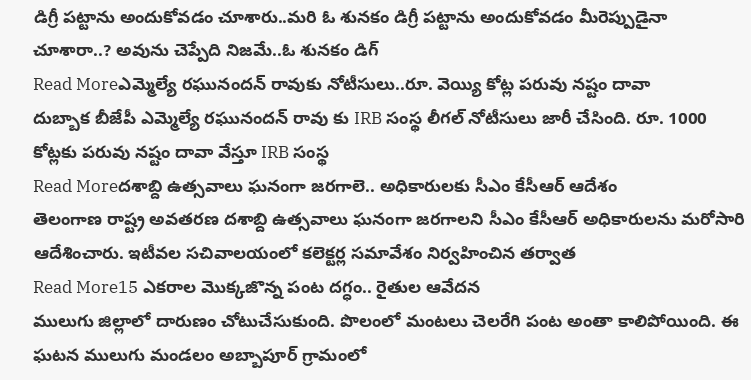డిగ్రీ పట్టాను అందుకోవడం చూశారు..మరి ఓ శునకం డిగ్రీ పట్టాను అందుకోవడం మీరెప్పుడైనా చూశారా..? అవును చెప్పేది నిజమే..ఓ శునకం డిగ్
Read Moreఎమ్మెల్యే రఘునందన్ రావుకు నోటీసులు..రూ. వెయ్యి కోట్ల పరువు నష్టం దావా
దుబ్బాక బీజేపీ ఎమ్మెల్యే రఘునందన్ రావు కు IRB సంస్థ లీగల్ నోటీసులు జారీ చేసింది. రూ. 1000 కోట్లకు పరువు నష్టం దావా వేస్తూ IRB సంస్థ
Read Moreదశాబ్ది ఉత్సవాలు ఘనంగా జరగాలె.. అధికారులకు సీఎం కేసీఆర్ ఆదేశం
తెలంగాణ రాష్ట్ర అవతరణ దశాబ్ది ఉత్సవాలు ఘనంగా జరగాలని సీఎం కేసీఆర్ అధికారులను మరోసారి ఆదేశించారు. ఇటీవల సచివాలయంలో కలెక్టర్ల సమావేశం నిర్వహించిన తర్వాత
Read More15 ఎకరాల మొక్కజొన్న పంట దగ్ధం.. రైతుల ఆవేదన
ములుగు జిల్లాలో దారుణం చోటుచేసుకుంది. పొలంలో మంటలు చెలరేగి పంట అంతా కాలిపోయింది. ఈ ఘటన ములుగు మండలం అబ్బాపూర్ గ్రామంలో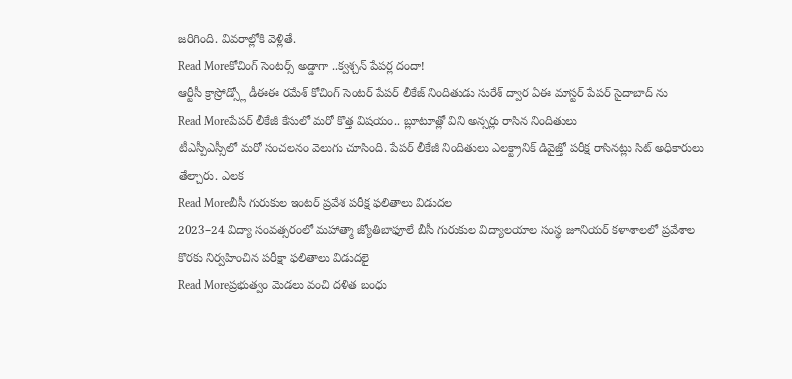జరిగింది. వివరాల్లోకి వెళ్లితే.
Read Moreకోచింగ్ సెంటర్స్ అడ్డాగా ..క్వశ్చన్ పేపర్ల దందా!
ఆర్టీసీ క్రాస్రోడ్స్లో డీఈఈ రమేశ్ కోచింగ్ సెంటర్ పేపర్ లీకేజ్ నిందితుడు సురేశ్ ద్వార ఏఈ మాస్టర్ పేపర్ సైదాబాద్ ను
Read Moreపేపర్ లీకేజీ కేసులో మరో కొత్త విషయం.. బ్లూటూత్లో విని అన్సర్లు రాసిన నిందితులు
టీఎస్పీఎస్సీలో మరో సంచలనం వెలుగు చూసింది. పేపర్ లీకేజీ నిందితులు ఎలక్ట్రానిక్ డివైజ్తో పరీక్ష రాసినట్లు సిట్ అధికారులు తేల్చారు. ఎలక
Read Moreబీసీ గురుకుల ఇంటర్ ప్రవేశ పరీక్ష ఫలితాలు విడుదల
2023–24 విద్యా సంవత్సరంలో మహాత్మా జ్యోతిబాఫూలే బీసీ గురుకుల విద్యాలయాల సంస్థ జూనియర్ కళాశాలలో ప్రవేశాల కొరకు నిర్వహించిన పరీక్షా ఫలితాలు విడుదలై
Read Moreప్రభుత్వం మెడలు వంచి దళిత బంధు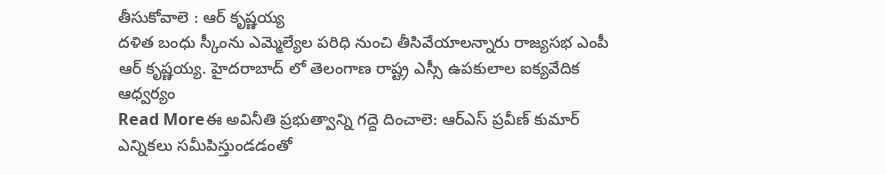తీసుకోవాలె : ఆర్ కృష్ణయ్య
దళిత బంధు స్కీంను ఎమ్మెల్యేల పరిధి నుంచి తీసివేయాలన్నారు రాజ్యసభ ఎంపీ ఆర్ కృష్ణయ్య. హైదరాబాద్ లో తెలంగాణ రాష్ట్ర ఎస్సీ ఉపకులాల ఐక్యవేదిక ఆధ్వర్యం
Read Moreఈ అవినీతి ప్రభుత్వాన్ని గద్దె దించాలె: ఆర్ఎస్ ప్రవీణ్ కుమార్
ఎన్నికలు సమీపిస్తుండడంతో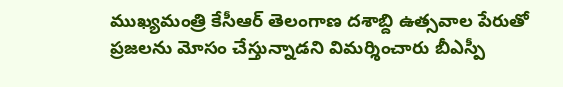ముఖ్యమంత్రి కేసీఆర్ తెలంగాణ దశాబ్ది ఉత్సవాల పేరుతో ప్రజలను మోసం చేస్తున్నాడని విమర్శించారు బీఎస్పీ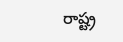రాష్ట్ర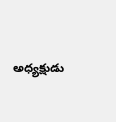అధ్యక్షుడు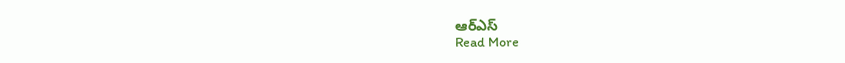ఆర్ఎస్
Read More